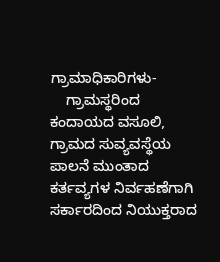ಗ್ರಾಮಾಧಿಕಾರಿಗಳು-
    ಗ್ರಾಮಸ್ಥರಿಂದ ಕಂದಾಯದ ವಸೂಲಿ, ಗ್ರಾಮದ ಸುವ್ಯವಸ್ಥೆಯ ಪಾಲನೆ ಮುಂತಾದ ಕರ್ತವ್ಯಗಳ ನಿರ್ವಹಣೆಗಾಗಿ ಸರ್ಕಾರದಿಂದ ನಿಯುಕ್ತರಾದ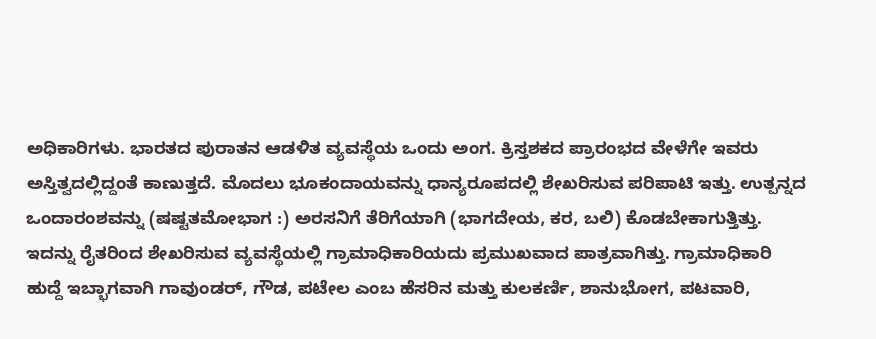ಅಧಿಕಾರಿಗಳು. ಭಾರತದ ಪುರಾತನ ಆಡಳಿತ ವ್ಯವಸ್ಥೆಯ ಒಂದು ಅಂಗ. ಕ್ರಿಸ್ತಶಕದ ಪ್ರಾರಂಭದ ವೇಳೆಗೇ ಇವರು ಅಸ್ತಿತ್ವದಲ್ಲಿದ್ದಂತೆ ಕಾಣುತ್ತದೆ. ಮೊದಲು ಭೂಕಂದಾಯವನ್ನು ಧಾನ್ಯರೂಪದಲ್ಲಿ ಶೇಖರಿಸುವ ಪರಿಪಾಟಿ ಇತ್ತು. ಉತ್ಪನ್ನದ ಒಂದಾರಂಶವನ್ನು (ಷಷ್ಟತಮೋಭಾಗ :) ಅರಸನಿಗೆ ತೆರಿಗೆಯಾಗಿ (ಭಾಗದೇಯ, ಕರ, ಬಲಿ) ಕೊಡಬೇಕಾಗುತ್ತಿತ್ತು. ಇದನ್ನು ರೈತರಿಂದ ಶೇಖರಿಸುವ ವ್ಯವಸ್ಥೆಯಲ್ಲಿ ಗ್ರಾಮಾಧಿಕಾರಿಯದು ಪ್ರಮುಖವಾದ ಪಾತ್ರವಾಗಿತ್ತು. ಗ್ರಾಮಾಧಿಕಾರಿ ಹುದ್ದೆ ಇಬ್ಭಾಗವಾಗಿ ಗಾವುಂಡರ್, ಗೌಡ, ಪಟೇಲ ಎಂಬ ಹೆಸರಿನ ಮತ್ತು ಕುಲಕರ್ಣಿ, ಶಾನುಭೋಗ, ಪಟವಾರಿ,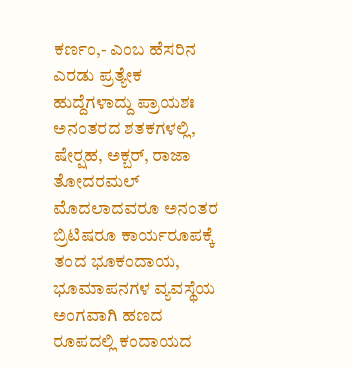ಕರ್ಣಂ,- ಎಂಬ ಹೆಸರಿನ ಎರಡು ಪ್ರತ್ಯೇಕ ಹುದ್ದೆಗಳಾದ್ದು ಪ್ರಾಯಶಃ ಅನಂತರದ ಶತಕಗಳಲ್ಲಿ, ಷೇರ್‍ಷಹ, ಅಕ್ಬರ್, ರಾಜಾ ತೋದರಮಲ್ ಮೊದಲಾದವರೂ ಅನಂತರ ಬ್ರಿಟಿಷರೂ ಕಾರ್ಯರೂಪಕ್ಕೆ ತಂದ ಭೂಕಂದಾಯ, ಭೂಮಾಪನಗಳ ವ್ಯವಸ್ಥೆಯ ಅಂಗವಾಗಿ ಹಣದ ರೂಪದಲ್ಲಿ ಕಂದಾಯದ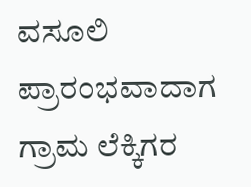ವಸೂಲಿ ಪ್ರಾರಂಭವಾದಾಗ ಗ್ರಾಮ ಲೆಕ್ಕಿಗರ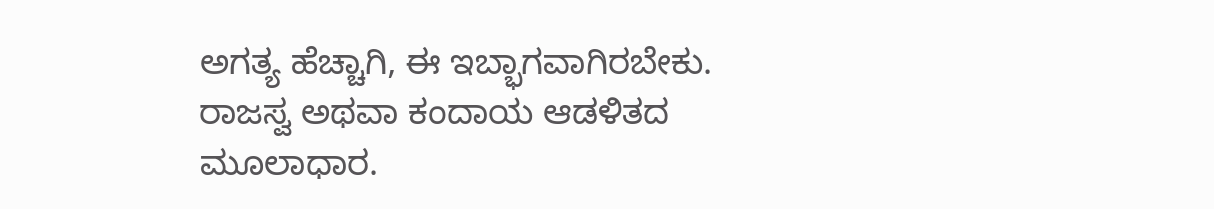ಅಗತ್ಯ ಹೆಚ್ಚಾಗಿ, ಈ ಇಬ್ಭಾಗವಾಗಿರಬೇಕು. ರಾಜಸ್ವ ಅಥವಾ ಕಂದಾಯ ಆಡಳಿತದ ಮೂಲಾಧಾರ.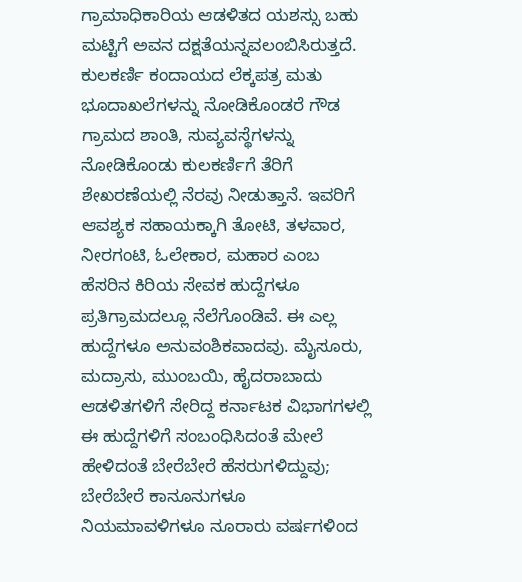ಗ್ರಾಮಾಧಿಕಾರಿಯ ಆಡಳಿತದ ಯಶಸ್ಸು ಬಹು ಮಟ್ಟಿಗೆ ಅವನ ದಕ್ಷತೆಯನ್ನವಲಂಬಿಸಿರುತ್ತದೆ. ಕುಲಕರ್ಣಿ ಕಂದಾಯದ ಲೆಕ್ಕಪತ್ರ ಮತು ಭೂದಾಖಲೆಗಳನ್ನು ನೋಡಿಕೊಂಡರೆ ಗೌಡ ಗ್ರಾಮದ ಶಾಂತಿ, ಸುವ್ಯವಸ್ಥೆಗಳನ್ನು ನೋಡಿಕೊಂಡು ಕುಲಕರ್ಣಿಗೆ ತೆರಿಗೆ ಶೇಖರಣೆಯಲ್ಲಿ ನೆರವು ನೀಡುತ್ತಾನೆ. ಇವರಿಗೆ ಆವಶ್ಯಕ ಸಹಾಯಕ್ಕಾಗಿ ತೋಟಿ, ತಳವಾರ, ನೀರಗಂಟಿ, ಓಲೇಕಾರ, ಮಹಾರ ಎಂಬ ಹೆಸರಿನ ಕಿರಿಯ ಸೇವಕ ಹುದ್ದೆಗಳೂ ಪ್ರತಿಗ್ರಾಮದಲ್ಲೂ ನೆಲೆಗೊಂಡಿವೆ. ಈ ಎಲ್ಲ ಹುದ್ದೆಗಳೂ ಅನುವಂಶಿಕವಾದವು. ಮೈಸೂರು, ಮದ್ರಾಸು, ಮುಂಬಯಿ, ಹೈದರಾಬಾದು ಆಡಳಿತಗಳಿಗೆ ಸೇರಿದ್ದ ಕರ್ನಾಟಕ ವಿಭಾಗಗಳಲ್ಲಿ ಈ ಹುದ್ದೆಗಳಿಗೆ ಸಂಬಂಧಿಸಿದಂತೆ ಮೇಲೆ ಹೇಳಿದಂತೆ ಬೇರೆಬೇರೆ ಹೆಸರುಗಳಿದ್ದುವು; ಬೇರೆಬೇರೆ ಕಾನೂನುಗಳೂ ನಿಯಮಾವಳಿಗಳೂ ನೂರಾರು ವರ್ಷಗಳಿಂದ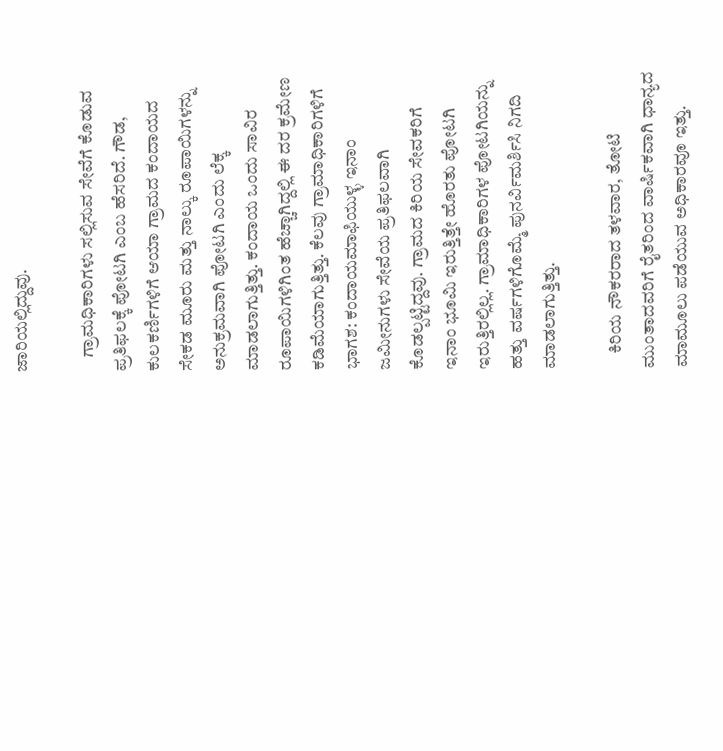ಜಾರಿಯಲ್ಲಿದ್ದುವು.

    ಗ್ರಾಮಧಿಕಾರಿಗಳು ಸಲ್ಲಿಸುವ ಸೇವೆಗೆ ಕೊಡುವ ಪ್ರತಿಫಲಕ್ಕೆ ಪೋಟಗಿ ಎಂಬ ಹೆಸರಿದೆ. ಗೌಡ, ಕುಲಕರ್ಣಿಗಳಿಗೆ ಆಯಾ ಗ್ರಾಮದ ಕಂದಾಯದ ಸೇಕಡ ಮೂರು ಮತ್ತು ನಾಲ್ಕು ರೂಪಾಯಿಗಳನ್ನು ಅನುಕ್ರಮವಾಗಿ ಪೋಟಗಿ ಎಂದು ಲೆಕ್ಕ ಮಾಡಲಾಗುತ್ತಿತ್ತು. ಕಂದಾಯ ಒಂದು ಸಾವಿರ ರೂಪಾಯಿಗಳಿಗಿಂತ ಹೆಚ್ಚಾಗಿದ್ದಲ್ಲಿ ಈ ದರ ಕ್ರಮೇಣ ಕಡಿಮೆಯಾಗುತ್ತಿತ್ತು. ಕೆಲವು ಗ್ರಾಮಾಧಿಕಾರಿಗಳಿಗೆ ಭಾಗಶ: ಕಂದಾಯಮಾಫಿಯುಳ್ಳ ಇನಾಂ ಜಮೀನುಗಳು ಸೇವೆಯ ಪ್ರತಿಫಲವಾಗಿ ಕೊಡಲ್ಪಟ್ಟಿದ್ದವು. ಗ್ರಾಮದ ಕಿರಿಯ ಸೇವಕರಿಗೆ ಇನಾಂ ಭೂಮಿ ಇರುತ್ತಿತ್ತೇ ಹೊರತು ಪೋಟಗಿ ಇರುತ್ತಿರಲ್ಲಿಲ್ಲ. ಗ್ರಾಮಾಧಿಕಾರಿಗಳ ಪೋಟಗಿಯನ್ನು ಹತ್ತು ವರ್ಷಗಳಿಗೊಮ್ಮೆ ಪುನರ್ವಿಮರ್ಶಿಸಿ ನಿಗದಿ ಮಾಡಲಾಗುತ್ತಿತ್ತು.

    ಕಿರಿಯ ನೌಕರರಾದ ತಳವಾರ, ತೋಟಿ ಮುಂತಾದವರಿಗೆ ರೈತರಿಂದ ವಾರ್ಷಿಕವಾಗಿ ಧಾನ್ಯದ ಮಾಮೂಲು ಪಡೆಯುವ ಅಧಿಕಾರವೂ ಇತ್ತು.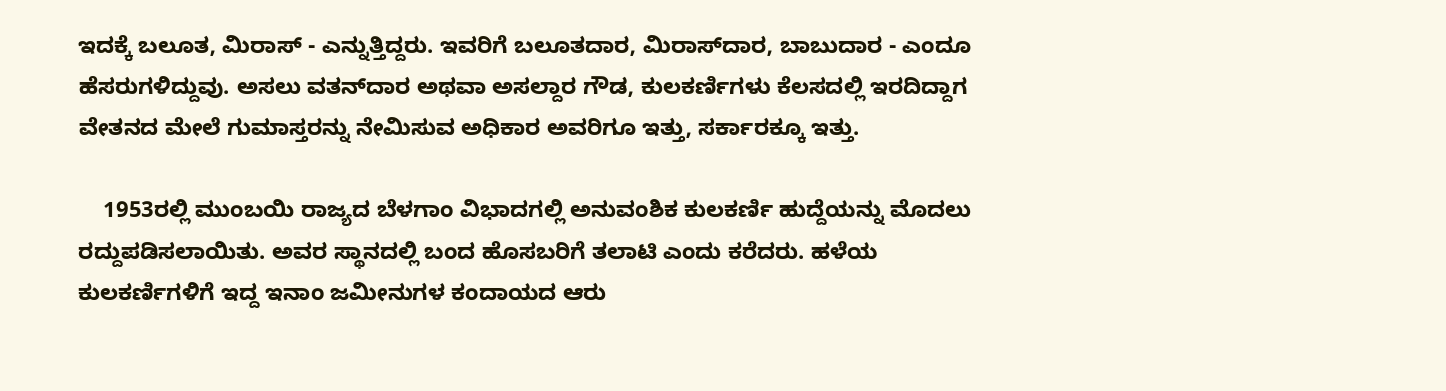ಇದಕ್ಕೆ ಬಲೂತ, ಮಿರಾಸ್ - ಎನ್ನುತ್ತಿದ್ದರು. ಇವರಿಗೆ ಬಲೂತದಾರ, ಮಿರಾಸ್‍ದಾರ, ಬಾಬುದಾರ - ಎಂದೂ ಹೆಸರುಗಳಿದ್ದುವು. ಅಸಲು ವತನ್‍ದಾರ ಅಥವಾ ಅಸಲ್ದಾರ ಗೌಡ, ಕುಲಕರ್ಣಿಗಳು ಕೆಲಸದಲ್ಲಿ ಇರದಿದ್ದಾಗ ವೇತನದ ಮೇಲೆ ಗುಮಾಸ್ತರನ್ನು ನೇಮಿಸುವ ಅಧಿಕಾರ ಅವರಿಗೂ ಇತ್ತು, ಸರ್ಕಾರಕ್ಕೂ ಇತ್ತು.

    1953ರಲ್ಲಿ ಮುಂಬಯಿ ರಾಜ್ಯದ ಬೆಳಗಾಂ ವಿಭಾದಗಲ್ಲಿ ಅನುವಂಶಿಕ ಕುಲಕರ್ಣಿ ಹುದ್ದೆಯನ್ನು ಮೊದಲು ರದ್ದುಪಡಿಸಲಾಯಿತು. ಅವರ ಸ್ಥಾನದಲ್ಲಿ ಬಂದ ಹೊಸಬರಿಗೆ ತಲಾಟಿ ಎಂದು ಕರೆದರು. ಹಳೆಯ ಕುಲಕರ್ಣಿಗಳಿಗೆ ಇದ್ದ ಇನಾಂ ಜಮೀನುಗಳ ಕಂದಾಯದ ಆರು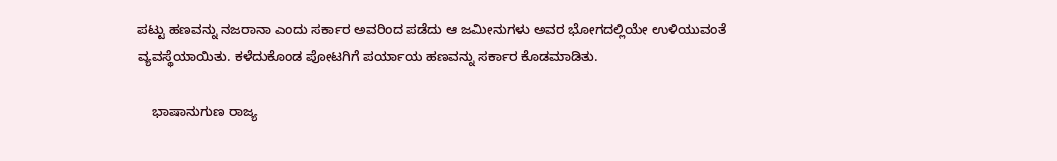ಪಟ್ಟು ಹಣವನ್ನು ನಜರಾನಾ ಎಂದು ಸರ್ಕಾರ ಅವರಿಂದ ಪಡೆದು ಆ ಜಮೀನುಗಳು ಅವರ ಭೋಗದಲ್ಲಿಯೇ ಉಳಿಯುವಂತೆ ವ್ಯವಸ್ಥೆಯಾಯಿತು. ಕಳೆದುಕೊಂಡ ಪೋಟಗಿಗೆ ಪರ್ಯಾಯ ಹಣವನ್ನು ಸರ್ಕಾರ ಕೊಡಮಾಡಿತು.

    ಭಾಷಾನುಗುಣ ರಾಜ್ಯ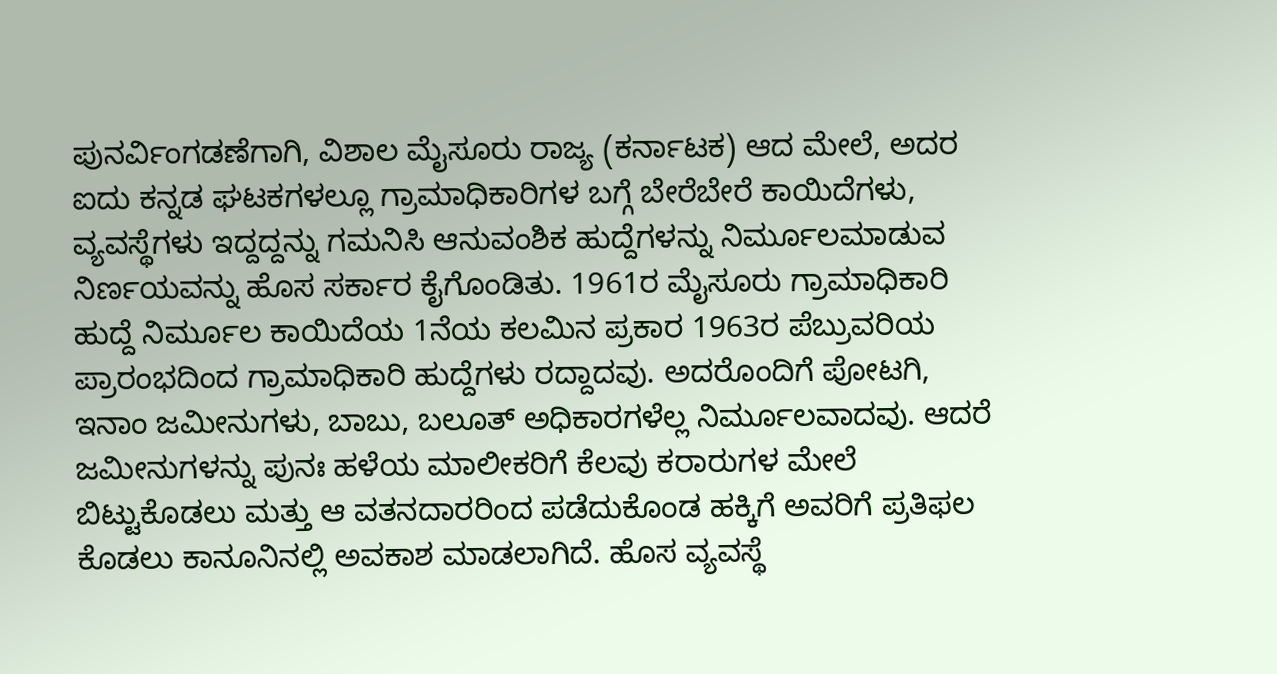ಪುನರ್ವಿಂಗಡಣೆಗಾಗಿ, ವಿಶಾಲ ಮೈಸೂರು ರಾಜ್ಯ (ಕರ್ನಾಟಕ) ಆದ ಮೇಲೆ, ಅದರ ಐದು ಕನ್ನಡ ಘಟಕಗಳಲ್ಲೂ ಗ್ರಾಮಾಧಿಕಾರಿಗಳ ಬಗ್ಗೆ ಬೇರೆಬೇರೆ ಕಾಯಿದೆಗಳು, ವ್ಯವಸ್ಥೆಗಳು ಇದ್ದದ್ದನ್ನು ಗಮನಿಸಿ ಆನುವಂಶಿಕ ಹುದ್ದೆಗಳನ್ನು ನಿರ್ಮೂಲಮಾಡುವ ನಿರ್ಣಯವನ್ನು ಹೊಸ ಸರ್ಕಾರ ಕೈಗೊಂಡಿತು. 1961ರ ಮೈಸೂರು ಗ್ರಾಮಾಧಿಕಾರಿ ಹುದ್ದೆ ನಿರ್ಮೂಲ ಕಾಯಿದೆಯ 1ನೆಯ ಕಲಮಿನ ಪ್ರಕಾರ 1963ರ ಪೆಬ್ರುವರಿಯ ಪ್ರಾರಂಭದಿಂದ ಗ್ರಾಮಾಧಿಕಾರಿ ಹುದ್ದೆಗಳು ರದ್ದಾದವು. ಅದರೊಂದಿಗೆ ಪೋಟಗಿ, ಇನಾಂ ಜಮೀನುಗಳು, ಬಾಬು, ಬಲೂತ್ ಅಧಿಕಾರಗಳೆಲ್ಲ ನಿರ್ಮೂಲವಾದವು. ಆದರೆ ಜಮೀನುಗಳನ್ನು ಪುನಃ ಹಳೆಯ ಮಾಲೀಕರಿಗೆ ಕೆಲವು ಕರಾರುಗಳ ಮೇಲೆ ಬಿಟ್ಟುಕೊಡಲು ಮತ್ತು ಆ ವತನದಾರರಿಂದ ಪಡೆದುಕೊಂಡ ಹಕ್ಕಿಗೆ ಅವರಿಗೆ ಪ್ರತಿಫಲ ಕೊಡಲು ಕಾನೂನಿನಲ್ಲಿ ಅವಕಾಶ ಮಾಡಲಾಗಿದೆ. ಹೊಸ ವ್ಯವಸ್ಥೆ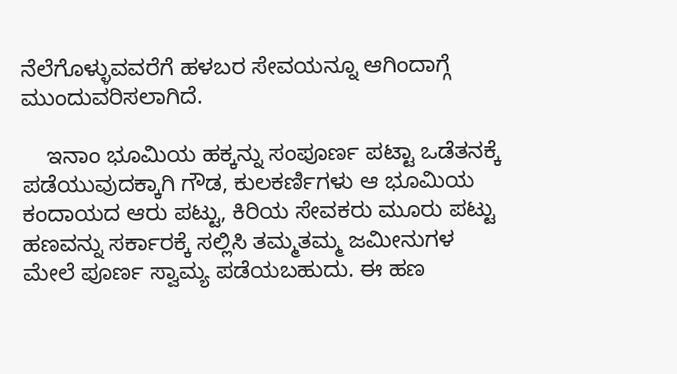ನೆಲೆಗೊಳ್ಳುವವರೆಗೆ ಹಳಬರ ಸೇವಯನ್ನೂ ಆಗಿಂದಾಗ್ಗೆ ಮುಂದುವರಿಸಲಾಗಿದೆ.

    ಇನಾಂ ಭೂಮಿಯ ಹಕ್ಕನ್ನು ಸಂಪೂರ್ಣ ಪಟ್ಟಾ ಒಡೆತನಕ್ಕೆ ಪಡೆಯುವುದಕ್ಕಾಗಿ ಗೌಡ, ಕುಲಕರ್ಣಿಗಳು ಆ ಭೂಮಿಯ ಕಂದಾಯದ ಆರು ಪಟ್ಟು, ಕಿರಿಯ ಸೇವಕರು ಮೂರು ಪಟ್ಟು ಹಣವನ್ನು ಸರ್ಕಾರಕ್ಕೆ ಸಲ್ಲಿಸಿ ತಮ್ಮತಮ್ಮ ಜಮೀನುಗಳ ಮೇಲೆ ಪೂರ್ಣ ಸ್ವಾಮ್ಯ ಪಡೆಯಬಹುದು. ಈ ಹಣ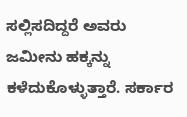ಸಲ್ಲಿಸದಿದ್ದರೆ ಅವರು ಜಮೀನು ಹಕ್ಕನ್ನು ಕಳೆದುಕೊಳ್ಳುತ್ತಾರೆ. ಸರ್ಕಾರ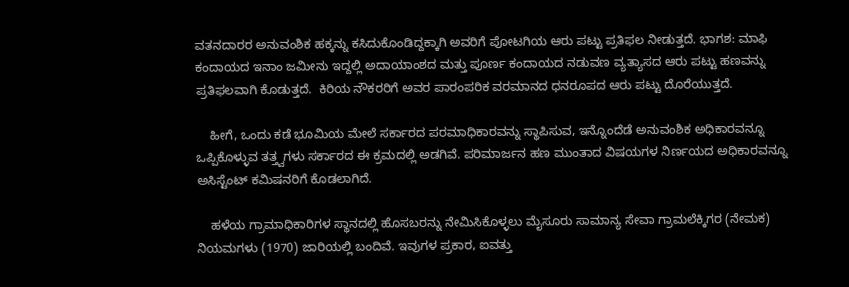ವತನದಾರರ ಅನುವಂಶಿಕ ಹಕ್ಕನ್ನು ಕಸಿದುಕೊಂಡಿದ್ದಕ್ಕಾಗಿ ಅವರಿಗೆ ಪೋಟಗಿಯ ಆರು ಪಟ್ಟು ಪ್ರತಿಫಲ ನೀಡುತ್ತದೆ. ಭಾಗಶ: ಮಾಫಿ ಕಂದಾಯದ ಇನಾಂ ಜಮೀನು ಇದ್ದಲ್ಲಿ ಅದಾಯಾಂಶದ ಮತ್ತು ಪೂರ್ಣ ಕಂದಾಯದ ನಡುವಣ ವ್ಯತ್ಯಾಸದ ಆರು ಪಟ್ಟು ಹಣವನ್ನು ಪ್ರತಿಫಲವಾಗಿ ಕೊಡುತ್ತದೆ.  ಕಿರಿಯ ನೌಕರರಿಗೆ ಅವರ ಪಾರಂಪರಿಕ ವರಮಾನದ ಧನರೂಪದ ಆರು ಪಟ್ಟು ದೊರೆಯುತ್ತದೆ.

    ಹೀಗೆ, ಒಂದು ಕಡೆ ಭೂಮಿಯ ಮೇಲೆ ಸರ್ಕಾರದ ಪರಮಾಧಿಕಾರವನ್ನು ಸ್ಥಾಪಿಸುವ, ಇನ್ನೊಂದೆಡೆ ಅನುವಂಶಿಕ ಅಧಿಕಾರವನ್ನೂ ಒಪ್ಪಿಕೊಳ್ಳುವ ತತ್ತ್ವಗಳು ಸರ್ಕಾರದ ಈ ಕ್ರಮದಲ್ಲಿ ಅಡಗಿವೆ. ಪರಿಮಾರ್ಜನ ಹಣ ಮುಂತಾದ ವಿಷಯಗಳ ನಿರ್ಣಯದ ಅಧಿಕಾರವನ್ನೂ ಅಸಿಸ್ಟೆಂಟ್ ಕಮಿಷನರಿಗೆ ಕೊಡಲಾಗಿದೆ.

    ಹಳೆಯ ಗ್ರಾಮಾಧಿಕಾರಿಗಳ ಸ್ಥಾನದಲ್ಲಿ ಹೊಸಬರನ್ನು ನೇಮಿಸಿಕೊಳ್ಳಲು ಮೈಸೂರು ಸಾಮಾನ್ಯ ಸೇವಾ ಗ್ರಾಮಲೆಕ್ಕಿಗರ (ನೇಮಕ) ನಿಯಮಗಳು (1970) ಜಾರಿಯಲ್ಲಿ ಬಂದಿವೆ. ಇವುಗಳ ಪ್ರಕಾರ, ಐವತ್ತು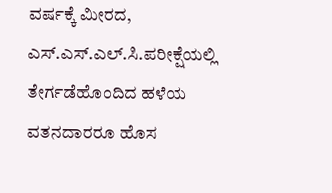ವರ್ಷಕ್ಕೆ ಮೀರದ, ಎಸ್.ಎಸ್.ಎಲ್.ಸಿ.ಪರೀಕ್ಷೆಯಲ್ಲಿ ತೇರ್ಗಡೆಹೊಂದಿದ ಹಳೆಯ ವತನದಾರರೂ ಹೊಸ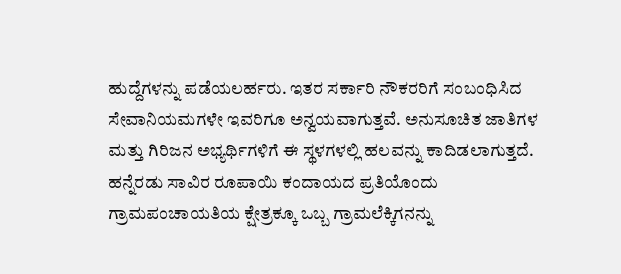ಹುದ್ದೆಗಳನ್ನು ಪಡೆಯಲರ್ಹರು. ಇತರ ಸರ್ಕಾರಿ ನೌಕರರಿಗೆ ಸಂಬಂಧಿಸಿದ ಸೇವಾನಿಯಮಗಳೇ ಇವರಿಗೂ ಅನ್ವಯವಾಗುತ್ತವೆ. ಅನುಸೂಚಿತ ಜಾತಿಗಳ ಮತ್ತು ಗಿರಿಜನ ಅಭ್ಯರ್ಥಿಗಳಿಗೆ ಈ ಸ್ಥಳಗಳಲ್ಲಿ ಹಲವನ್ನು ಕಾದಿಡಲಾಗುತ್ತದೆ. ಹನ್ನೆರಡು ಸಾವಿರ ರೂಪಾಯಿ ಕಂದಾಯದ ಪ್ರತಿಯೊಂದು ಗ್ರಾಮಪಂಚಾಯತಿಯ ಕ್ಷೇತ್ರಕ್ಕೂ ಒಬ್ಬ ಗ್ರಾಮಲೆಕ್ಕಿಗನನ್ನು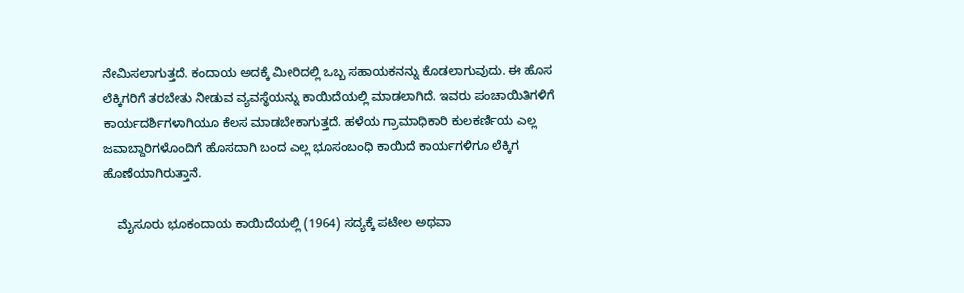ನೇಮಿಸಲಾಗುತ್ತದೆ. ಕಂದಾಯ ಅದಕ್ಕೆ ಮೀರಿದಲ್ಲಿ ಒಬ್ಬ ಸಹಾಯಕನನ್ನು ಕೊಡಲಾಗುವುದು. ಈ ಹೊಸ ಲೆಕ್ಕಿಗರಿಗೆ ತರಬೇತು ನೀಡುವ ವ್ಯವಸ್ಥೆಯನ್ನು ಕಾಯಿದೆಯಲ್ಲಿ ಮಾಡಲಾಗಿದೆ. ಇವರು ಪಂಚಾಯಿತಿಗಳಿಗೆ ಕಾರ್ಯದರ್ಶಿಗಳಾಗಿಯೂ ಕೆಲಸ ಮಾಡಬೇಕಾಗುತ್ತದೆ. ಹಳೆಯ ಗ್ರಾಮಾಧಿಕಾರಿ ಕುಲಕರ್ಣಿಯ ಎಲ್ಲ ಜವಾಬ್ದಾರಿಗಳೊಂದಿಗೆ ಹೊಸದಾಗಿ ಬಂದ ಎಲ್ಲ ಭೂಸಂಬಂಧಿ ಕಾಯಿದೆ ಕಾರ್ಯಗಳಿಗೂ ಲೆಕ್ಕಿಗ ಹೊಣೆಯಾಗಿರುತ್ತಾನೆ.

    ಮೈಸೂರು ಭೂಕಂದಾಯ ಕಾಯಿದೆಯಲ್ಲಿ (1964) ಸದ್ಯಕ್ಕೆ ಪಟೇಲ ಅಥವಾ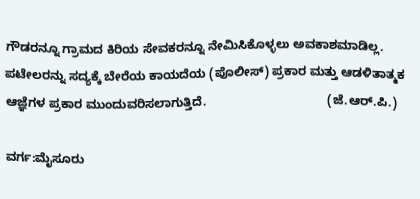ಗೌಡರನ್ನೂ ಗ್ರಾಮದ ಕಿರಿಯ ಸೇವಕರನ್ನೂ ನೇಮಿಸಿಕೊಳ್ಳಲು ಅವಕಾಶಮಾಡಿಲ್ಲ. ಪಟೇಲರನ್ನು ಸದ್ಯಕ್ಕೆ ಬೇರೆಯ ಕಾಯದೆಯ (ಪೊಲೀಸ್) ಪ್ರಕಾರ ಮತ್ತು ಆಡಳಿತಾತ್ಮಕ ಆಜ್ಞೆಗಳ ಪ್ರಕಾರ ಮುಂದುವರಿಸಲಾಗುತ್ತಿದೆ.                                   (ಜೆ.ಆರ್.ಪಿ.)

ವರ್ಗ:ಮೈಸೂರು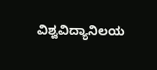ವಿಶ್ವವಿದ್ಯಾನಿಲಯ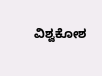ವಿಶ್ವಕೋಶ